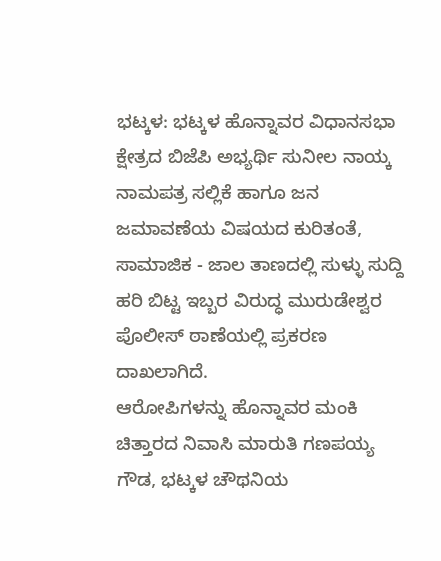ಭಟ್ಕಳ: ಭಟ್ಕಳ ಹೊನ್ನಾವರ ವಿಧಾನಸಭಾ ಕ್ಷೇತ್ರದ ಬಿಜೆಪಿ ಅಭ್ಯರ್ಥಿ ಸುನೀಲ ನಾಯ್ಕ ನಾಮಪತ್ರ ಸಲ್ಲಿಕೆ ಹಾಗೂ ಜನ ಜಮಾವಣೆಯ ವಿಷಯದ ಕುರಿತಂತೆ, ಸಾಮಾಜಿಕ - ಜಾಲ ತಾಣದಲ್ಲಿ ಸುಳ್ಳು ಸುದ್ದಿ ಹರಿ ಬಿಟ್ಟ ಇಬ್ಬರ ವಿರುದ್ಧ ಮುರುಡೇಶ್ವರ ಪೊಲೀಸ್ ಠಾಣೆಯಲ್ಲಿ ಪ್ರಕರಣ ದಾಖಲಾಗಿದೆ.
ಆರೋಪಿಗಳನ್ನು ಹೊನ್ನಾವರ ಮಂಕಿ ಚಿತ್ತಾರದ ನಿವಾಸಿ ಮಾರುತಿ ಗಣಪಯ್ಯ ಗೌಡ, ಭಟ್ಕಳ ಚೌಥನಿಯ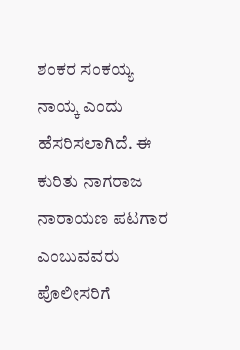ಶಂಕರ ಸಂಕಯ್ಯ ನಾಯ್ಕ ಎಂದು ಹೆಸರಿಸಲಾಗಿದೆ. ಈ ಕುರಿತು ನಾಗರಾಜ ನಾರಾಯಣ ಪಟಗಾರ ಎಂಬುವವರು ಪೊಲೀಸರಿಗೆ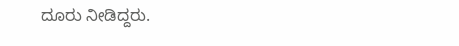ದೂರು ನೀಡಿದ್ದರು.